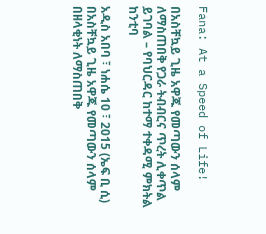Fana: At a Speed of Life!

በአስቸኳይ ጊዜ አዋጁ የመጣውን ሰላም ለማስጠበቅ የጋራ ትብብርና ጥረት ሊቀጥል ይገባል – የባህርዳር ከተማ ተቀዳሚ ምክትል ከንቲባ

አዲስ አበባ ፣ ነሐሴ 10 ፣ 2015 (ኤፍ ቢ ሲ) በአስቸኳይ ጊዜ አዋጁ የመጣውን ሰላም በዘላቂነት ለማስጠበቅ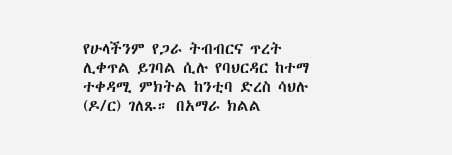የሁላችንም የጋራ ትብብርና ጥረት ሊቀጥል ይገባል ሲሉ የባህርዳር ከተማ ተቀዳሚ ምክትል ከንቲባ ድረስ ሳህሉ (ዶ/ር) ገለጹ። በአማራ ክልል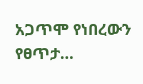አጋጥሞ የነበረውን የፀጥታ…